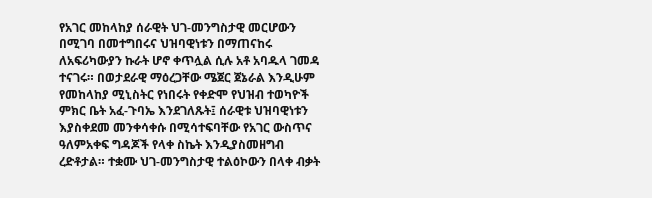የአገር መከላከያ ሰራዊት ህገ-መንግስታዊ መርሆውን በሚገባ በመተግበሩና ህዝባዊነቱን በማጠናከሩ ለአፍሪካውያን ኩራት ሆኖ ቀጥሏል ሲሉ አቶ አባዱላ ገመዳ ተናገሩ። በወታደራዊ ማዕረጋቸው ሜጀር ጀኔራል እንዲሁም የመከላከያ ሚኒስትር የነበሩት የቀድሞ የህዝብ ተወካዮች ምክር ቤት አፈ-ጉባኤ እንደገለጹት፤ ሰራዊቱ ህዝባዊነቱን እያስቀደመ መንቀሳቀሱ በሚሳተፍባቸው የአገር ውስጥና ዓለምአቀፍ ግዳጆች የላቀ ስኬት እንዲያስመዘግብ ረድቶታል። ተቋሙ ህገ-መንግስታዊ ተልዕኮውን በላቀ ብቃት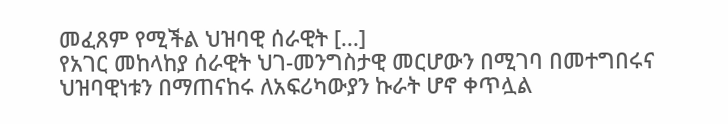መፈጸም የሚችል ህዝባዊ ሰራዊት [...]
የአገር መከላከያ ሰራዊት ህገ-መንግስታዊ መርሆውን በሚገባ በመተግበሩና ህዝባዊነቱን በማጠናከሩ ለአፍሪካውያን ኩራት ሆኖ ቀጥሏል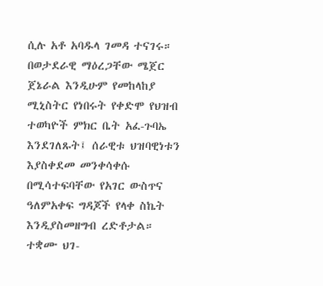ሲሉ አቶ አባዱላ ገመዳ ተናገሩ። በወታደራዊ ማዕረጋቸው ሜጀር ጀኔራል እንዲሁም የመከላከያ ሚኒስትር የነበሩት የቀድሞ የህዝብ ተወካዮች ምክር ቤት አፈ-ጉባኤ እንደገለጹት፤ ሰራዊቱ ህዝባዊነቱን እያስቀደመ መንቀሳቀሱ በሚሳተፍባቸው የአገር ውስጥና ዓለምአቀፍ ግዳጆች የላቀ ስኬት እንዲያስመዘግብ ረድቶታል። ተቋሙ ህገ-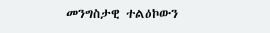መንግስታዊ ተልዕኮውን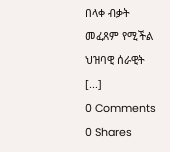በላቀ ብቃት መፈጸም የሚችል ህዝባዊ ሰራዊት [...]
0 Comments
0 Shares